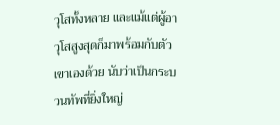วุโสทั้งหลาย และแม้แต่ผู้อาวุโสสูงสุดก็มาพร้อมกับตัวเขาเองด้วย นับว่าเป็นกระบวนทัพที่ยิ่งใหญ่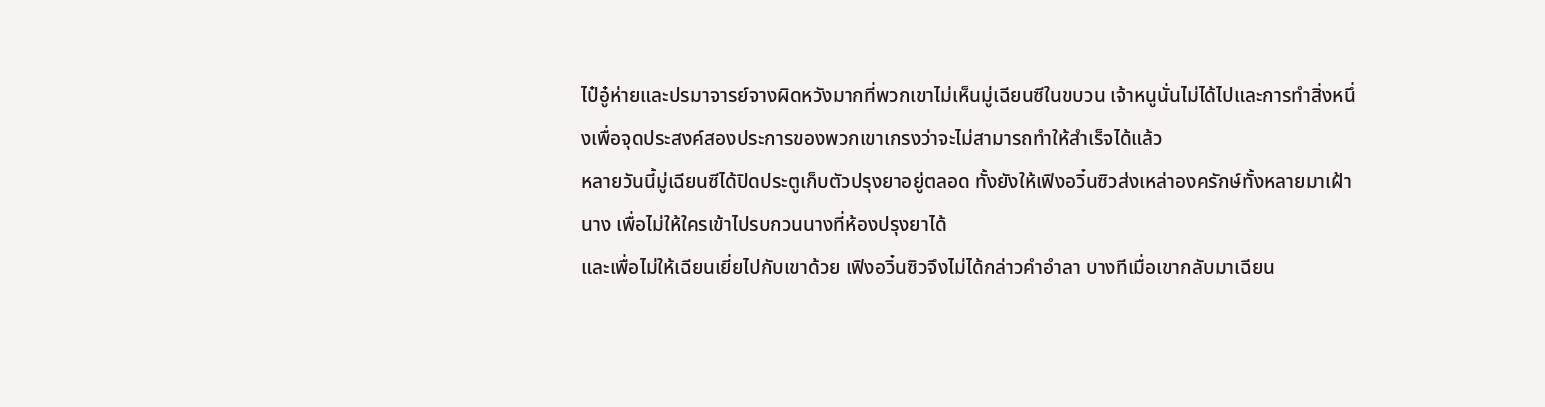ไป๋อู๋ห่ายและปรมาจารย์จางผิดหวังมากที่พวกเขาไม่เห็นมู่เฉียนซีในขบวน เจ้าหนูนั่นไม่ได้ไปและการทำสิ่งหนึ่งเพื่อจุดประสงค์สองประการของพวกเขาเกรงว่าจะไม่สามารถทำให้สำเร็จได้แล้ว
หลายวันนี้มู่เฉียนซีได้ปิดประตูเก็บตัวปรุงยาอยู่ตลอด ทั้งยังให้เฟิงอวิ๋นซิวส่งเหล่าองครักษ์ทั้งหลายมาเฝ้านาง เพื่อไม่ให้ใครเข้าไปรบกวนนางที่ห้องปรุงยาได้
และเพื่อไม่ให้เฉียนเยี่ยไปกับเขาด้วย เฟิงอวิ๋นซิวจึงไม่ได้กล่าวคำอำลา บางทีเมื่อเขากลับมาเฉียน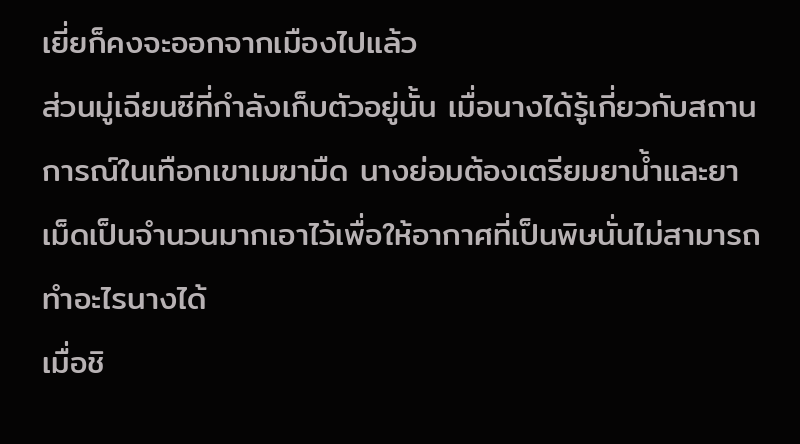เยี่ยก็คงจะออกจากเมืองไปแล้ว
ส่วนมู่เฉียนซีที่กำลังเก็บตัวอยู่นั้น เมื่อนางได้รู้เกี่ยวกับสถานการณ์ในเทือกเขาเมฆามืด นางย่อมต้องเตรียมยาน้ำและยาเม็ดเป็นจำนวนมากเอาไว้เพื่อให้อากาศที่เป็นพิษนั่นไม่สามารถทำอะไรนางได้
เมื่อชิ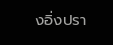งอิ่งปรา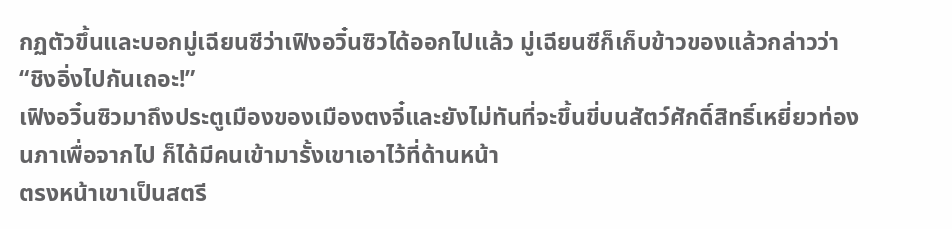กฏตัวขึ้นและบอกมู่เฉียนซีว่าเฟิงอวิ๋นซิวได้ออกไปแล้ว มู่เฉียนซีก็เก็บข้าวของแล้วกล่าวว่า “ชิงอิ่งไปกันเถอะ!”
เฟิงอวิ๋นซิวมาถึงประตูเมืองของเมืองตงจี๋และยังไม่ทันที่จะขึ้นขี่บนสัตว์ศักดิ์สิทธิ์เหยี่ยวท่องนภาเพื่อจากไป ก็ได้มีคนเข้ามารั้งเขาเอาไว้ที่ด้านหน้า
ตรงหน้าเขาเป็นสตรี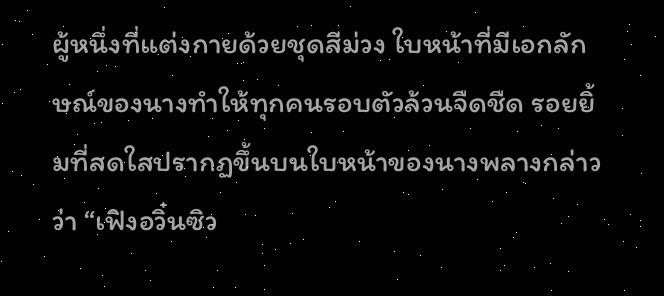ผู้หนึ่งที่แต่งกายด้วยชุดสีม่วง ใบหน้าที่มีเอกลักษณ์ของนางทำให้ทุกคนรอบตัวล้วนจืดชืด รอยยิ้มที่สดใสปรากฏขึ้นบนใบหน้าของนางพลางกล่าวว่า “เฟิงอวิ๋นซิว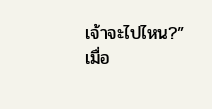เจ้าจะไปไหน?”
เมื่อ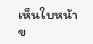เห็นใบหน้าข